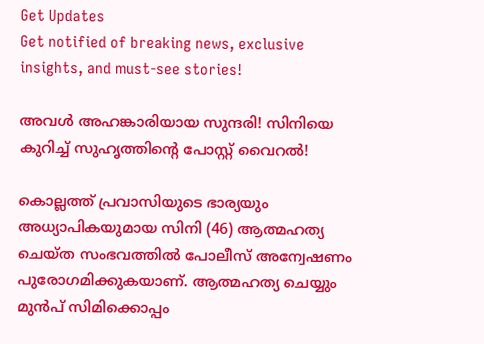Get Updates
Get notified of breaking news, exclusive insights, and must-see stories!

അവള്‍ അഹങ്കാരിയായ സുന്ദരി! സിനിയെ കുറിച്ച് സുഹൃത്തിന്‍റെ പോസ്റ്റ് വൈറല്‍!

കൊല്ലത്ത് പ്രവാസിയുടെ ഭാര്യയും അധ്യാപികയുമായ സിനി (46) ആത്മഹത്യ ചെയ്ത സംഭവത്തില്‍ പോലീസ് അന്വേഷണം പുരോഗമിക്കുകയാണ്. ആത്മഹത്യ ചെയ്യും മുന്‍പ് സിമിക്കൊപ്പം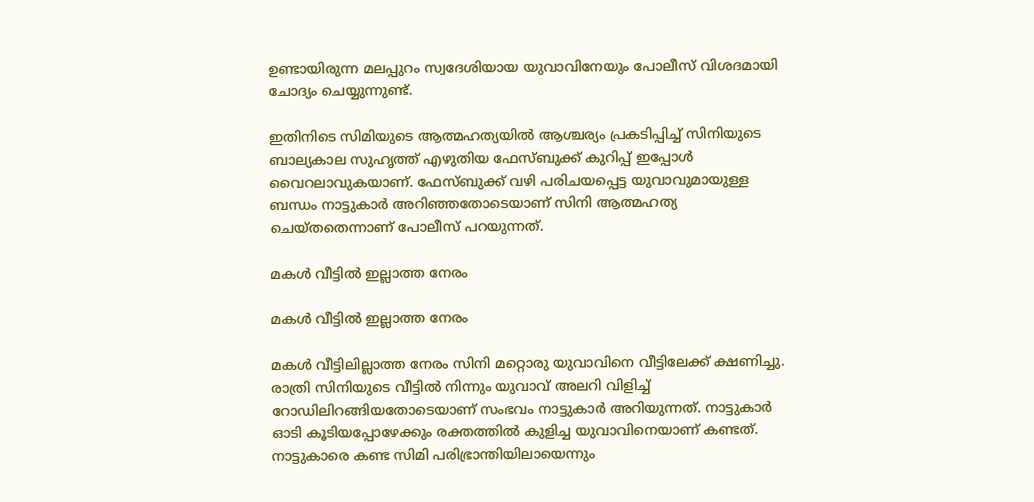ഉണ്ടായിരുന്ന മലപ്പുറം സ്വദേശിയായ യുവാവിനേയും പോലീസ് വിശദമായി ചോദ്യം ചെയ്യുന്നുണ്ട്.

ഇതിനിടെ സിമിയുടെ ആത്മഹത്യയില്‍ ആശ്ചര്യം പ്രകടിപ്പിച്ച് സിനിയുടെ ബാല്യകാല സുഹൃത്ത് എഴുതിയ ഫേസ്ബുക്ക് കുറിപ്പ് ഇപ്പോള്‍ വൈറലാവുകയാണ്. ഫേസ്ബുക്ക് വഴി പരിചയപ്പെട്ട യുവാവുമായുള്ള ബന്ധം നാട്ടുകാര്‍ അറിഞ്ഞതോടെയാണ് സിനി ആത്മഹത്യ ചെയ്തതെന്നാണ് പോലീസ് പറയുന്നത്.

മകള്‍ വീട്ടില്‍ ഇല്ലാത്ത നേരം

മകള്‍ വീട്ടില്‍ ഇല്ലാത്ത നേരം

മകള്‍ വീട്ടിലില്ലാത്ത നേരം സിനി മറ്റൊരു യുവാവിനെ വീട്ടിലേക്ക് ക്ഷണിച്ചു. രാത്രി സിനിയുടെ വീട്ടില്‍ നിന്നും യുവാവ് അലറി വിളിച്ച് റോഡിലിറങ്ങിയതോടെയാണ് സംഭവം നാട്ടുകാര്‍ അറിയുന്നത്. നാട്ടുകാര്‍ ഓടി കൂടിയപ്പോഴേക്കും രക്തത്തില്‍ കുളിച്ച യുവാവിനെയാണ് കണ്ടത്. നാട്ടുകാരെ കണ്ട സിമി പരിഭ്രാന്തിയിലായെന്നും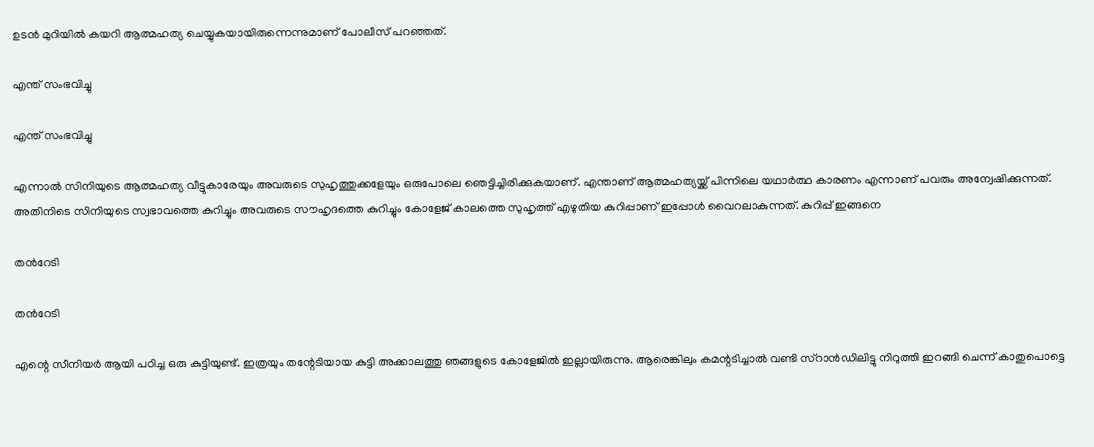ഉടന്‍ മുറിയില്‍ കയറി ആത്മഹത്യ ചെയ്യുകയായിരുന്നെന്നുമാണ് പോലീസ് പറഞ്ഞത്.

എന്ത് സംഭവിച്ചു

എന്ത് സംഭവിച്ചു

എന്നാല്‍ സിനിയുടെ ആത്മഹത്യ വീട്ടുകാരേയും അവരുടെ സുഹൃത്തുക്കളേയും ഒരുപോലെ ഞെട്ടിച്ചിരിക്കുകയാണ്. എന്താണ് ആത്മഹത്യയ്ക്ക് പിന്നിലെ യഥാര്‍ത്ഥ കാരണം എന്നാണ് പവരും അന്വേഷിക്കുന്നത്. അതിനിടെ സിനിയുടെ സ്വഭാവത്തെ കുറിച്ചും അവരുടെ സൗഹൃദത്തെ കുറിച്ചും കോളേജ് കാലത്തെ സുഹൃത്ത് എഴുതിയ കുറിപ്പാണ് ഇപ്പോള്‍ വൈറലാകുന്നത്. കുറിപ്പ് ഇങ്ങനെ

തന്‍റേടി

തന്‍റേടി

എന്റെ സീനിയർ ആയി പഠിച്ച ഒരു കുട്ടിയുണ്ട്. ഇത്രയും തന്റേടിയായ കുട്ടി അക്കാലത്തു ഞങ്ങളുടെ കോളേജിൽ ഇല്ലായിരുന്നു. ആരെങ്കിലും കമന്റടിച്ചാൽ വണ്ടി സ്റാൻഡിലിട്ടു നിറുത്തി ഇറങ്ങി ചെന്ന് കാതുപൊട്ടെ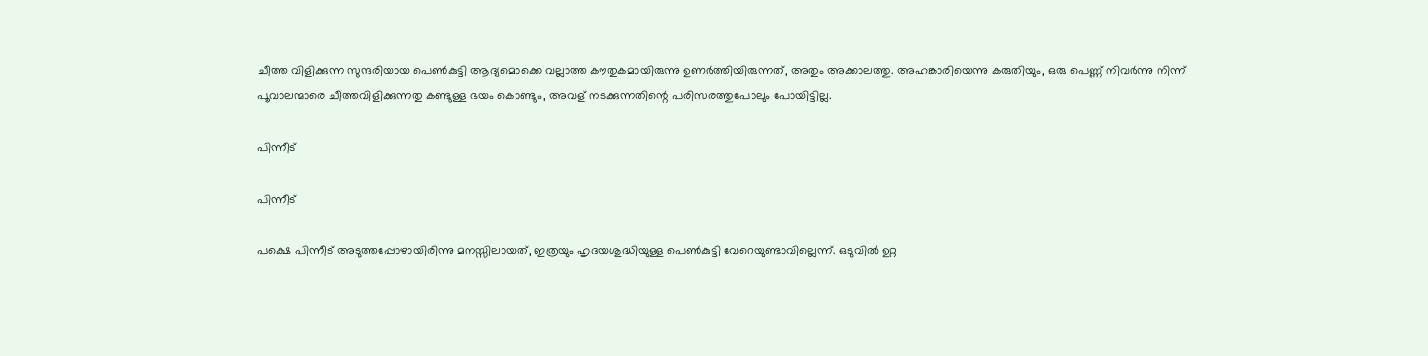ചീത്ത വിളിക്കുന്ന സുന്ദരിയായ പെൺകുട്ടി ആദ്യമൊക്കെ വല്ലാത്ത കൗതുകമായിരുന്നു ഉണർത്തിയിരുന്നത്, അതും അക്കാലത്തു. അഹങ്കാരിയെന്നു കരുതിയും, ഒരു പെണ്ണ് നിവർന്നു നിന്ന് പൂവാലന്മാരെ ചീത്തവിളിക്കുന്നതു കണ്ടുള്ള ഭയം കൊണ്ടും, അവള് നടക്കുന്നതിന്റെ പരിസരത്തുപോലും പോയിട്ടില്ല.

പിന്നീട്

പിന്നീട്

പക്ഷെ പിന്നീട് അടുത്തപ്പോഴായിരിന്നു മനസ്സിലായത്, ഇത്രയും ഹൃദയശുദ്ധിയുള്ള പെൺകുട്ടി വേറെയുണ്ടാവില്ലെന്ന്. ഒടുവിൽ ഉറ്റ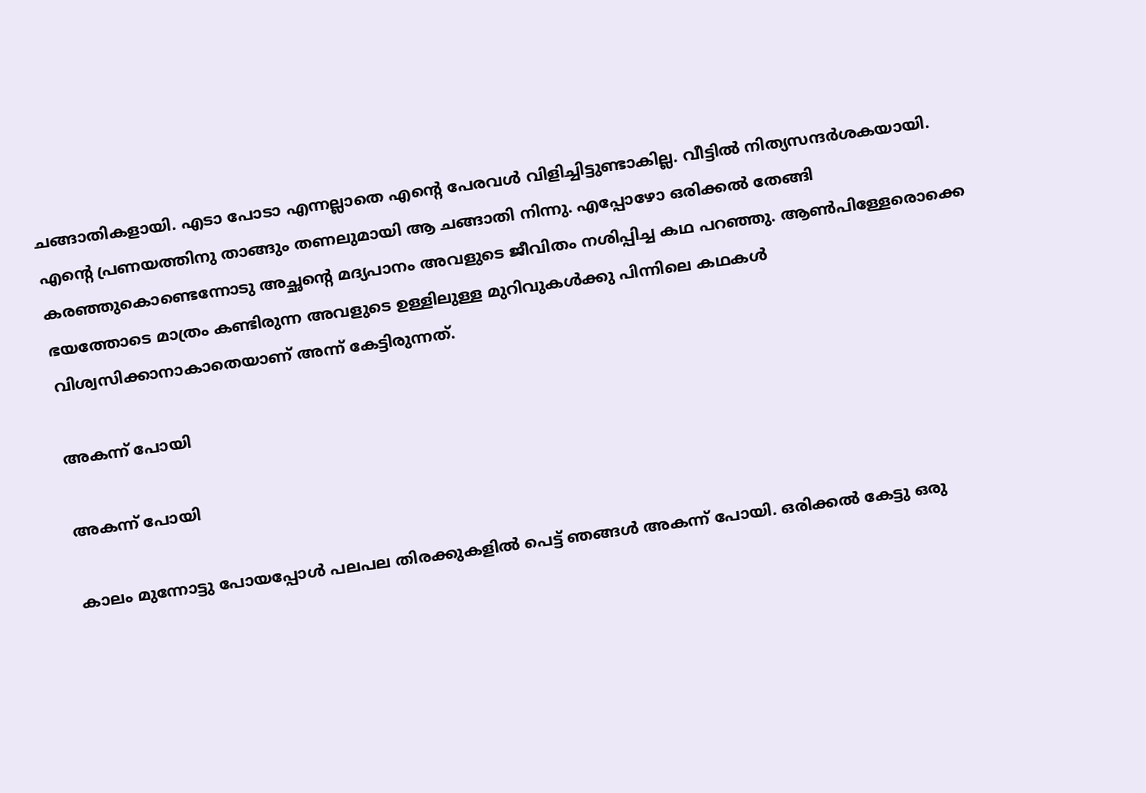ചങ്ങാതികളായി. എടാ പോടാ എന്നല്ലാതെ എന്റെ പേരവൾ വിളിച്ചിട്ടുണ്ടാകില്ല. വീട്ടിൽ നിത്യസന്ദർശകയായി. എന്റെ പ്രണയത്തിനു താങ്ങും തണലുമായി ആ ചങ്ങാതി നിന്നു. എപ്പോഴോ ഒരിക്കൽ തേങ്ങി കരഞ്ഞുകൊണ്ടെന്നോടു അച്ഛന്റെ മദ്യപാനം അവളുടെ ജീവിതം നശിപ്പിച്ച കഥ പറഞ്ഞു. ആൺപിള്ളേരൊക്കെ ഭയത്തോടെ മാത്രം കണ്ടിരുന്ന അവളുടെ ഉള്ളിലുള്ള മുറിവുകൾക്കു പിന്നിലെ കഥകൾ വിശ്വസിക്കാനാകാതെയാണ് അന്ന് കേട്ടിരുന്നത്.

അകന്ന് പോയി

അകന്ന് പോയി

കാലം മുന്നോട്ടു പോയപ്പോൾ പലപല തിരക്കുകളിൽ പെട്ട് ഞങ്ങൾ അകന്ന് പോയി. ഒരിക്കൽ കേട്ടു ഒരു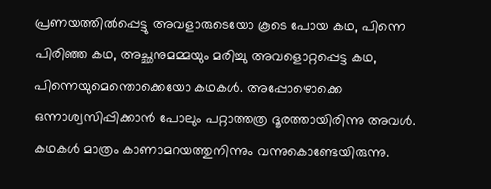പ്രണയത്തിൽപ്പെട്ടു അവളാരുടെയോ കൂടെ പോയ കഥ, പിന്നെ പിരിഞ്ഞ കഥ, അച്ഛനുമമ്മയും മരിച്ചു അവളൊറ്റപ്പെട്ട കഥ, പിന്നെയുമെന്തൊക്കെയോ കഥകൾ. അപ്പോഴൊക്കെ ഒന്നാശ്വസിപ്പിക്കാൻ പോലും പറ്റാത്തത്ര ദൂരത്തായിരിന്നു അവൾ. കഥകൾ മാത്രം കാണാമറയത്തുനിന്നും വന്നുകൊണ്ടേയിരുന്നു.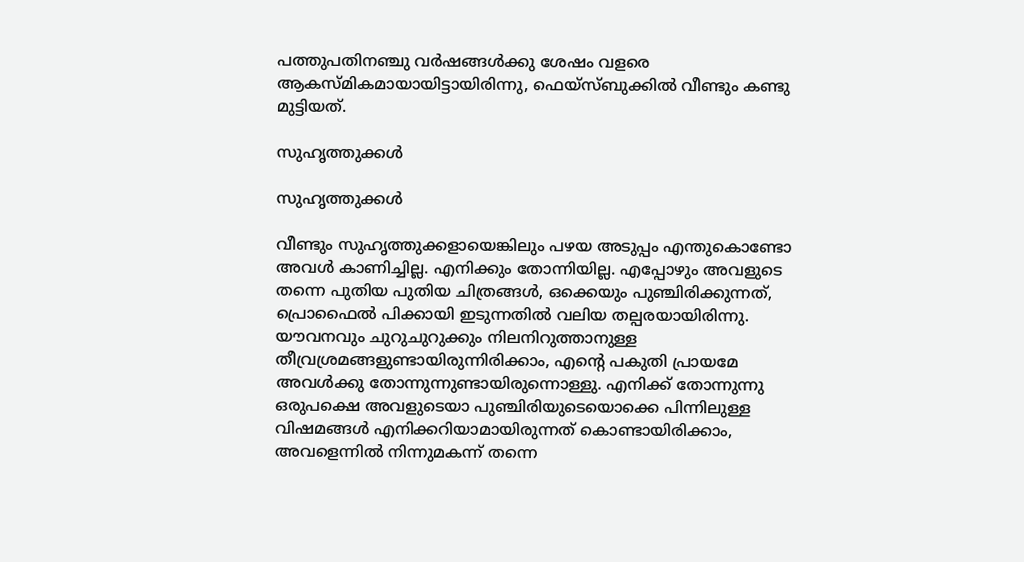പത്തുപതിനഞ്ചു വർഷങ്ങൾക്കു ശേഷം വളരെ ആകസ്മികമായായിട്ടായിരിന്നു, ഫെയ്‌സ്ബുക്കിൽ വീണ്ടും കണ്ടു മുട്ടിയത്.

സുഹൃത്തുക്കള്‍

സുഹൃത്തുക്കള്‍

വീണ്ടും സുഹൃത്തുക്കളായെങ്കിലും പഴയ അടുപ്പം എന്തുകൊണ്ടോ അവൾ കാണിച്ചില്ല. എനിക്കും തോന്നിയില്ല. എപ്പോഴും അവളുടെ തന്നെ പുതിയ പുതിയ ചിത്രങ്ങൾ, ഒക്കെയും പുഞ്ചിരിക്കുന്നത്, പ്രൊഫൈൽ പിക്കായി ഇടുന്നതിൽ വലിയ തല്പരയായിരിന്നു. യൗവനവും ചുറുചുറുക്കും നിലനിറുത്താനുള്ള തീവ്രശ്രമങ്ങളുണ്ടായിരുന്നിരിക്കാം, എന്റെ പകുതി പ്രായമേ അവൾക്കു തോന്നുന്നുണ്ടായിരുന്നൊള്ളു. എനിക്ക് തോന്നുന്നു ഒരുപക്ഷെ അവളുടെയാ പുഞ്ചിരിയുടെയൊക്കെ പിന്നിലുള്ള വിഷമങ്ങൾ എനിക്കറിയാമായിരുന്നത് കൊണ്ടായിരിക്കാം, അവളെന്നിൽ നിന്നുമകന്ന് തന്നെ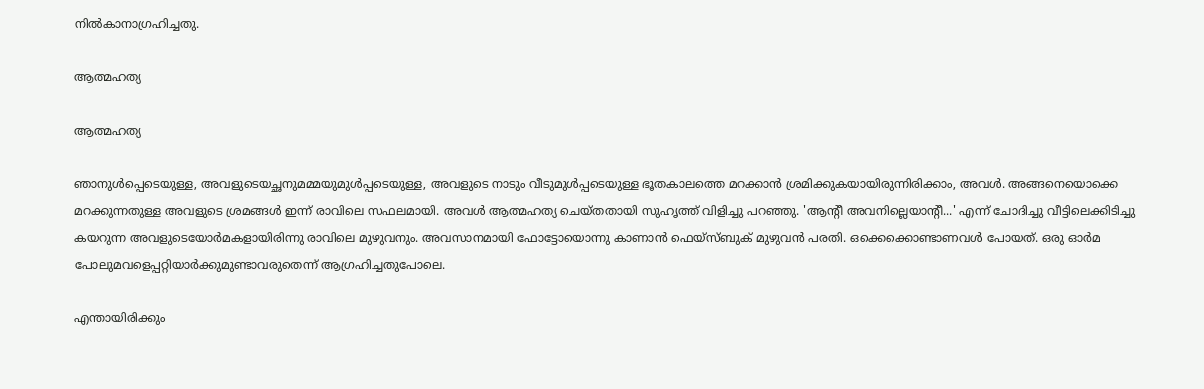നിൽകാനാഗ്രഹിച്ചതു.

ആത്മഹത്യ

ആത്മഹത്യ

ഞാനുൾപ്പെടെയുള്ള, അവളുടെയച്ഛനുമമ്മയുമുൾപ്പടെയുള്ള, അവളുടെ നാടും വീടുമുൾപ്പടെയുള്ള ഭൂതകാലത്തെ മറക്കാൻ ശ്രമിക്കുകയായിരുന്നിരിക്കാം, അവൾ. അങ്ങനെയൊക്കെ മറക്കുന്നതുള്ള അവളുടെ ശ്രമങ്ങൾ ഇന്ന് രാവിലെ സഫലമായി. അവൾ ആത്മഹത്യ ചെയ്തതായി സുഹൃത്ത് വിളിച്ചു പറഞ്ഞു. 'ആന്റീ അവനില്ലെയാന്റീ...' എന്ന് ചോദിച്ചു വീട്ടിലെക്കിടിച്ചു കയറുന്ന അവളുടെയോർമകളായിരിന്നു രാവിലെ മുഴുവനും. അവസാനമായി ഫോട്ടോയൊന്നു കാണാൻ ഫെയ്സ്ബുക് മുഴുവൻ പരതി. ഒക്കെക്കൊണ്ടാണവൾ പോയത്. ഒരു ഓർമ പോലുമവളെപ്പറ്റിയാർക്കുമുണ്ടാവരുതെന്ന് ആഗ്രഹിച്ചതുപോലെ.

എന്തായിരിക്കും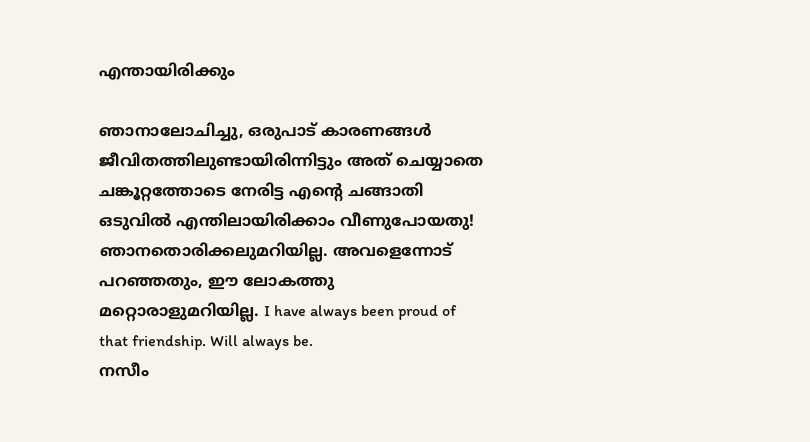എന്തായിരിക്കും

ഞാനാലോചിച്ചു, ഒരുപാട് കാരണങ്ങൾ ജീവിതത്തിലുണ്ടായിരിന്നിട്ടും അത് ചെയ്യാതെ ചങ്കൂറ്റത്തോടെ നേരിട്ട എന്റെ ചങ്ങാതി ഒടുവിൽ എന്തിലായിരിക്കാം വീണുപോയതു! ഞാനതൊരിക്കലുമറിയില്ല. അവളെന്നോട് പറഞ്ഞതും, ഈ ലോകത്തു മറ്റൊരാളുമറിയില്ല. I have always been proud of that friendship. Will always be.
നസീം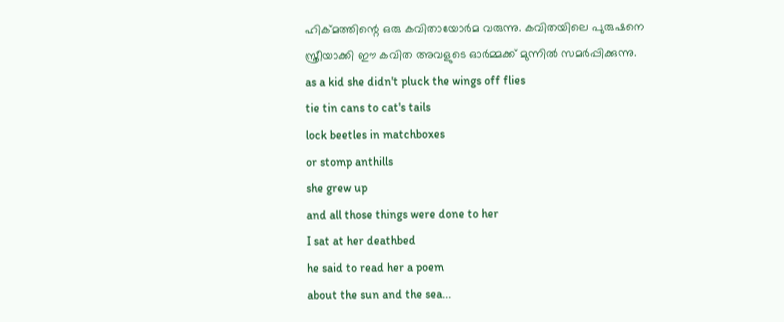ഹിക്മത്തിന്റെ ഒരു കവിതായോർമ വരുന്നു. കവിതയിലെ പുരുഷനെ സ്ത്രീയാക്കി ഈ കവിത അവളുടെ ഓർമ്മക്ക് മുന്നിൽ സമർപ്പിക്കുന്നു.
as a kid she didn't pluck the wings off flies
tie tin cans to cat's tails
lock beetles in matchboxes
or stomp anthills
she grew up
and all those things were done to her
I sat at her deathbed
he said to read her a poem
about the sun and the sea...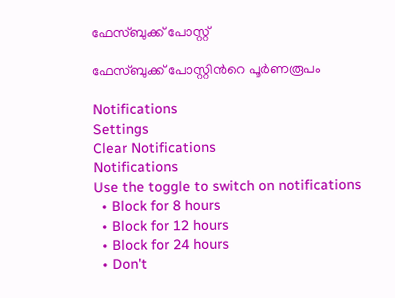ഫേസ്ബുക്ക് പോസ്റ്റ്

ഫേസ്ബുക്ക് പോസ്റ്റിന്‍റെ പൂര്‍ണരൂപം

Notifications
Settings
Clear Notifications
Notifications
Use the toggle to switch on notifications
  • Block for 8 hours
  • Block for 12 hours
  • Block for 24 hours
  • Don't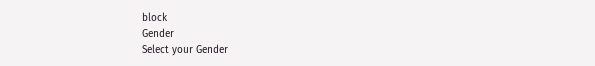block
Gender
Select your Gender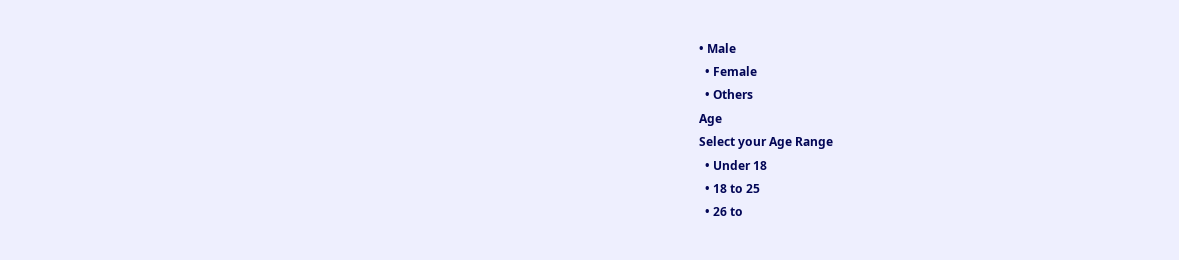• Male
  • Female
  • Others
Age
Select your Age Range
  • Under 18
  • 18 to 25
  • 26 to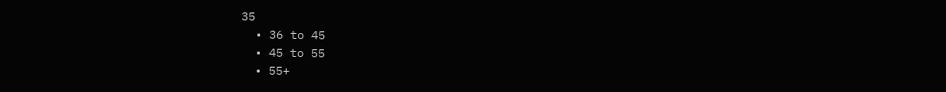35
  • 36 to 45
  • 45 to 55
  • 55+